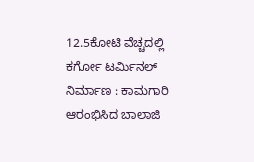12.5ಕೋಟಿ ವೆಚ್ಚದಲ್ಲಿ ಕರ್ಗೋ ಟರ್ಮಿನಲ್ ನಿರ್ಮಾಣ : ಕಾಮಗಾರಿ ಆರಂಭಿಸಿದ ಬಾಲಾಜಿ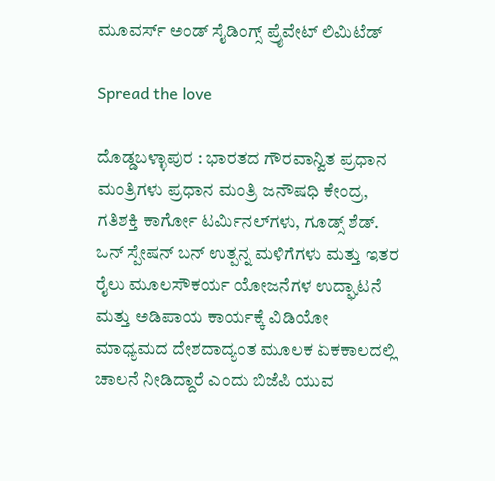ಮೂವರ್ಸ್ ಅಂಡ್ ಸೈಡಿಂಗ್ಸ್ ಪ್ರೈವೇಟ್ ಲಿಮಿಟೆಡ್

Spread the love

ದೊಡ್ಡಬಳ್ಳಾಪುರ : ಭಾರತದ ಗೌರವಾನ್ವಿತ ಪ್ರಧಾನ ಮಂತ್ರಿಗಳು ಪ್ರಧಾನ ಮಂತ್ರಿ ಜನೌಷಧಿ ಕೇಂದ್ರ, ಗತಿಶಕ್ತಿ ಕಾರ್ಗೋ ಟರ್ಮಿನಲ್‌ಗಳು, ಗೂಡ್ಸ್ ಶೆಡ್. ಒನ್ ಸ್ಪೇಷನ್ ಬನ್ ಉತ್ಪನ್ನ ಮಳಿಗೆಗಳು ಮತ್ತು ಇತರ ರೈಲು ಮೂಲಸೌಕರ್ಯ ಯೋಜನೆಗಳ ಉದ್ಘಾಟನೆ ಮತ್ತು ಅಡಿಪಾಯ ಕಾರ್ಯಕ್ಕೆ ವಿಡಿಯೋ ಮಾಧ್ಯಮದ ದೇಶದಾದ್ಯಂತ ಮೂಲಕ ಏಕಕಾಲದಲ್ಲಿ ಚಾಲನೆ ನೀಡಿದ್ದಾರೆ ಎಂದು ಬಿಜೆಪಿ ಯುವ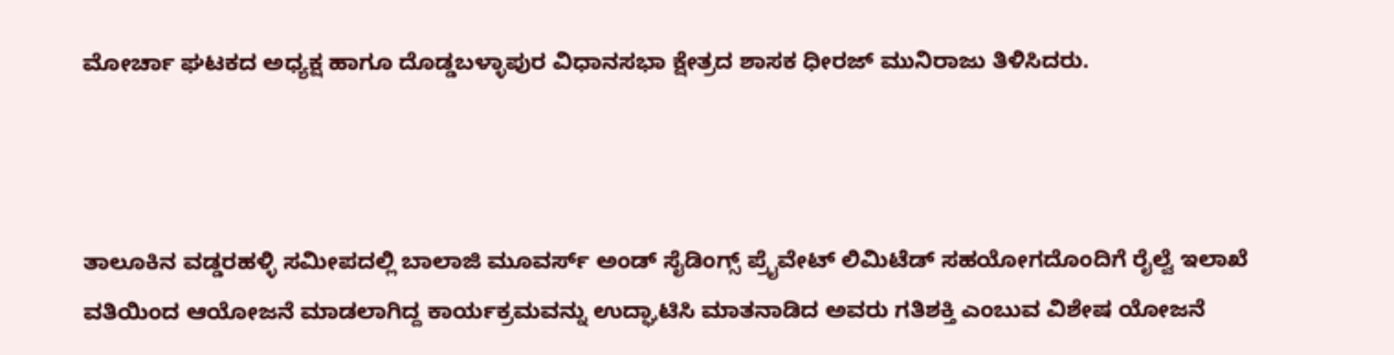ಮೋರ್ಚಾ ಘಟಕದ ಅಧ್ಯಕ್ಷ ಹಾಗೂ ದೊಡ್ಡಬಳ್ಳಾಪುರ ವಿಧಾನಸಭಾ ಕ್ಷೇತ್ರದ ಶಾಸಕ ಧೀರಜ್ ಮುನಿರಾಜು ತಿಳಿಸಿದರು.



ತಾಲೂಕಿನ ವಡ್ಡರಹಳ್ಳಿ ಸಮೀಪದಲ್ಲಿ ಬಾಲಾಜಿ ಮೂವರ್ಸ್ ಅಂಡ್ ಸೈಡಿಂಗ್ಸ್ ಪ್ರೈವೇಟ್ ಲಿಮಿಟೆಡ್ ಸಹಯೋಗದೊಂದಿಗೆ ರೈಲ್ವೆ ಇಲಾಖೆ ವತಿಯಿಂದ ಆಯೋಜನೆ ಮಾಡಲಾಗಿದ್ದ ಕಾರ್ಯಕ್ರಮವನ್ನು ಉದ್ಘಾಟಿಸಿ ಮಾತನಾಡಿದ ಅವರು ಗತಿಶಕ್ತಿ ಎಂಬುವ ವಿಶೇಷ ಯೋಜನೆ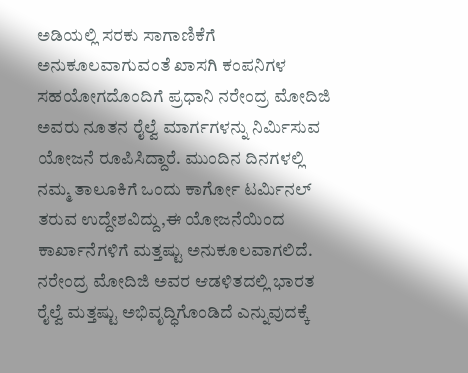ಅಡಿಯಲ್ಲಿ ಸರಕು ಸಾಗಾಣಿಕೆಗೆ ಅನುಕೂಲವಾಗುವಂತೆ ಖಾಸಗಿ ಕಂಪನಿಗಳ ಸಹಯೋಗದೊಂದಿಗೆ ಪ್ರಧಾನಿ ನರೇಂದ್ರ ಮೋದಿಜಿ ಅವರು ನೂತನ ರೈಲ್ವೆ ಮಾರ್ಗಗಳನ್ನು ನಿರ್ಮಿಸುವ ಯೋಜನೆ ರೂಪಿಸಿದ್ದಾರೆ. ಮುಂದಿನ ದಿನಗಳಲ್ಲಿ ನಮ್ಮ ತಾಲೂಕಿಗೆ ಒಂದು ಕಾರ್ಗೋ ಟರ್ಮಿನಲ್ ತರುವ ಉದ್ದೇಶವಿದ್ದು,ಈ ಯೋಜನೆಯಿಂದ ಕಾರ್ಖಾನೆಗಳಿಗೆ ಮತ್ತಷ್ಟು ಅನುಕೂಲವಾಗಲಿದೆ. ನರೇಂದ್ರ ಮೋದಿಜಿ ಅವರ ಆಡಳಿತದಲ್ಲಿ ಭಾರತ ರೈಲ್ವೆ ಮತ್ತಷ್ಟು ಅಭಿವೃದ್ಧಿಗೊಂಡಿದೆ ಎನ್ನುವುದಕ್ಕೆ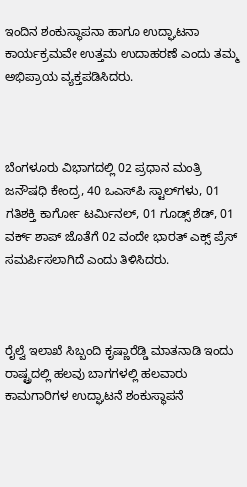ಇಂದಿನ ಶಂಕುಸ್ಥಾಪನಾ ಹಾಗೂ ಉದ್ಘಾಟನಾ ಕಾರ್ಯಕ್ರಮವೇ ಉತ್ತಮ ಉದಾಹರಣೆ ಎಂದು ತಮ್ಮ ಅಭಿಪ್ರಾಯ ವ್ಯಕ್ತಪಡಿಸಿದರು.



ಬೆಂಗಳೂರು ವಿಭಾಗದಲ್ಲಿ 02 ಪ್ರಧಾನ ಮಂತ್ರಿ ಜನೌಷಧಿ ಕೇಂದ್ರ, 40 ಒಎಸ್‌ಪಿ ಸ್ಟಾಲ್‌ಗಳು, 01 ಗತಿಶಕ್ತಿ ಕಾರ್ಗೋ ಟರ್ಮಿನಲ್, 01 ಗೂಡ್ಸ್ ಶೆಡ್, 01 ವರ್ಕ್‌ ಶಾಪ್ ಜೊತೆಗೆ 02 ವಂದೇ ಭಾರತ್ ಎಕ್ಸ್ ಪ್ರೆಸ್ ಸಮರ್ಪಿಸಲಾಗಿದೆ ಎಂದು ತಿಳಿಸಿದರು.



ರೈಲ್ವೆ ಇಲಾಖೆ ಸಿಬ್ಬಂದಿ ಕೃಷ್ಣಾರೆಡ್ಡಿ ಮಾತನಾಡಿ ಇಂದು ರಾಷ್ಟ್ರದಲ್ಲಿ ಹಲವು ಬಾಗಗಳಲ್ಲಿ ಹಲವಾರು ಕಾಮಗಾರಿಗಳ ಉದ್ಘಾಟನೆ ಶಂಕುಸ್ಥಾಪನೆ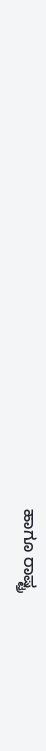ಹಾಗೂ ರಾಷ್ಟ್ರ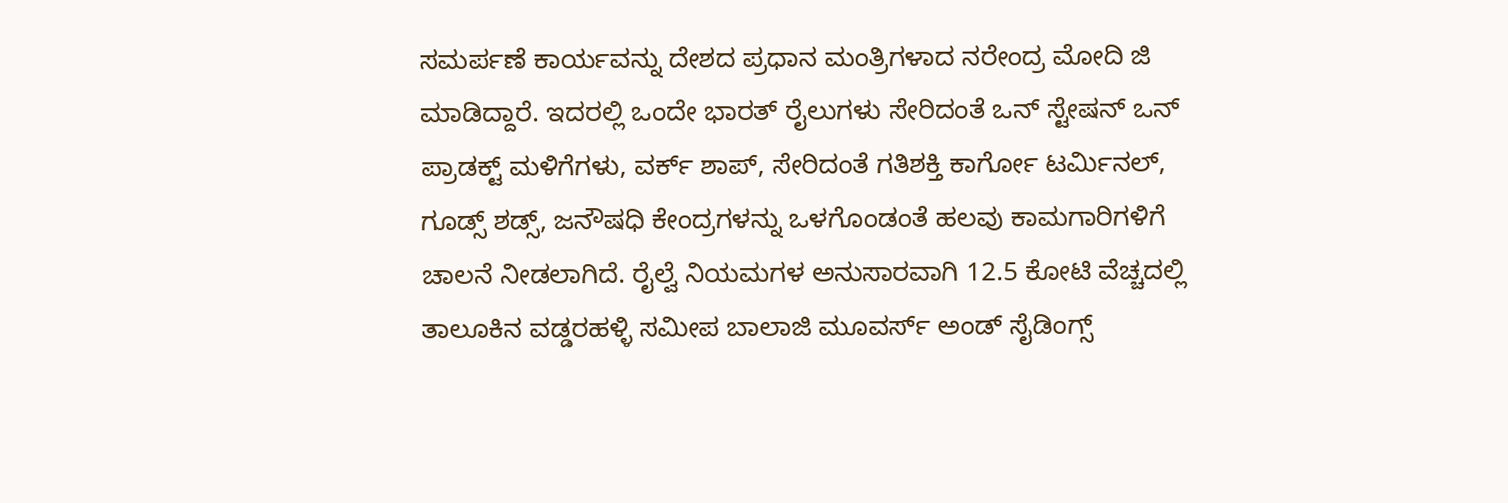ಸಮರ್ಪಣೆ ಕಾರ್ಯವನ್ನು ದೇಶದ ಪ್ರಧಾನ ಮಂತ್ರಿಗಳಾದ ನರೇಂದ್ರ ಮೋದಿ ಜಿ ಮಾಡಿದ್ದಾರೆ. ಇದರಲ್ಲಿ ಒಂದೇ ಭಾರತ್ ರೈಲುಗಳು ಸೇರಿದಂತೆ ಒನ್ ಸ್ಟೇಷನ್ ಒನ್ ಪ್ರಾಡಕ್ಟ್ ಮಳಿಗೆಗಳು, ವರ್ಕ್ ಶಾಪ್, ಸೇರಿದಂತೆ ಗತಿಶಕ್ತಿ ಕಾರ್ಗೋ ಟರ್ಮಿನಲ್, ಗೂಡ್ಸ್ ಶಡ್ಸ್, ಜನೌಷಧಿ ಕೇಂದ್ರಗಳನ್ನು ಒಳಗೊಂಡಂತೆ ಹಲವು ಕಾಮಗಾರಿಗಳಿಗೆ ಚಾಲನೆ ನೀಡಲಾಗಿದೆ. ರೈಲ್ವೆ ನಿಯಮಗಳ ಅನುಸಾರವಾಗಿ 12.5 ಕೋಟಿ ವೆಚ್ಚದಲ್ಲಿ ತಾಲೂಕಿನ ವಡ್ಡರಹಳ್ಳಿ ಸಮೀಪ ಬಾಲಾಜಿ ಮೂವರ್ಸ್ ಅಂಡ್ ಸೈಡಿಂಗ್ಸ್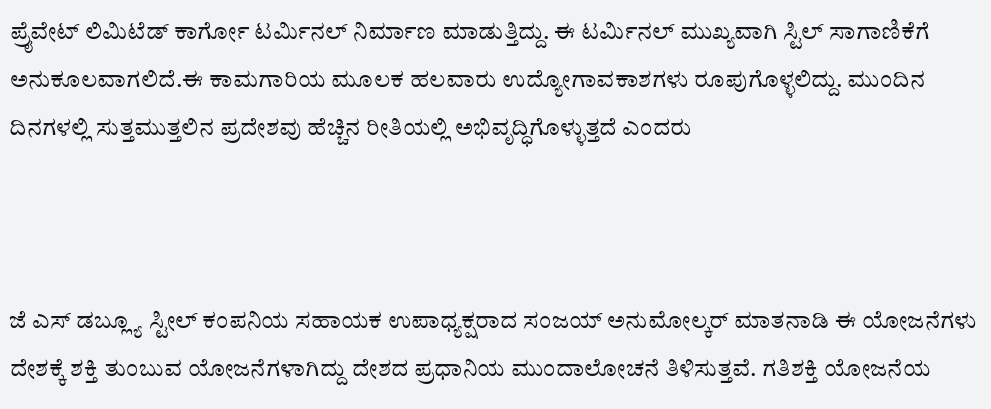ಪ್ರೈವೇಟ್ ಲಿಮಿಟೆಡ್ ಕಾರ್ಗೋ ಟರ್ಮಿನಲ್ ನಿರ್ಮಾಣ ಮಾಡುತ್ತಿದ್ದು. ಈ ಟರ್ಮಿನಲ್ ಮುಖ್ಯವಾಗಿ ಸ್ಟಿಲ್ ಸಾಗಾಣಿಕೆಗೆ ಅನುಕೂಲವಾಗಲಿದೆ.ಈ ಕಾಮಗಾರಿಯ ಮೂಲಕ ಹಲವಾರು ಉದ್ಯೋಗಾವಕಾಶಗಳು ರೂಪುಗೊಳ್ಳಲಿದ್ದು. ಮುಂದಿನ ದಿನಗಳಲ್ಲಿ ಸುತ್ತಮುತ್ತಲಿನ ಪ್ರದೇಶವು ಹೆಚ್ಚಿನ ರೀತಿಯಲ್ಲಿ ಅಭಿವೃದ್ಧಿಗೊಳ್ಳುತ್ತದೆ ಎಂದರು



ಜೆ ಎಸ್ ಡಬ್ಲ್ಯೂ ಸ್ಟೀಲ್ ಕಂಪನಿಯ ಸಹಾಯಕ ಉಪಾಧ್ಯಕ್ಷರಾದ ಸಂಜಯ್ ಅನುಮೋಲ್ಕರ್ ಮಾತನಾಡಿ ಈ ಯೋಜನೆಗಳು ದೇಶಕ್ಕೆ ಶಕ್ತಿ ತುಂಬುವ ಯೋಜನೆಗಳಾಗಿದ್ದು ದೇಶದ ಪ್ರಧಾನಿಯ ಮುಂದಾಲೋಚನೆ ತಿಳಿಸುತ್ತವೆ. ಗತಿಶಕ್ತಿ ಯೋಜನೆಯ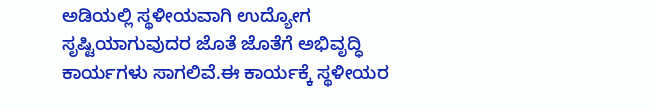ಅಡಿಯಲ್ಲಿ ಸ್ಥಳೀಯವಾಗಿ ಉದ್ಯೋಗ ಸೃಷ್ಟಿಯಾಗುವುದರ ಜೊತೆ ಜೊತೆಗೆ ಅಭಿವೃದ್ಧಿ ಕಾರ್ಯಗಳು ಸಾಗಲಿವೆ.ಈ ಕಾರ್ಯಕ್ಕೆ ಸ್ಥಳೀಯರ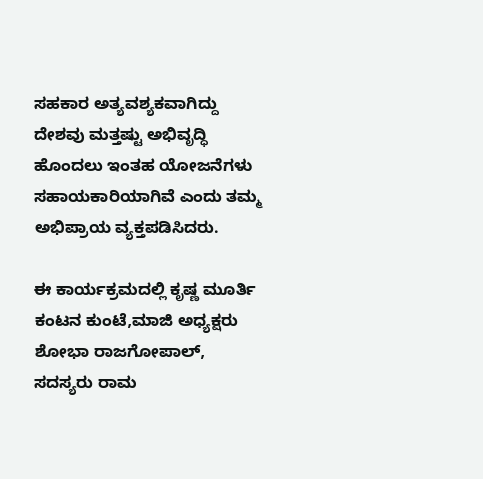ಸಹಕಾರ ಅತ್ಯವಶ್ಯಕವಾಗಿದ್ದು ದೇಶವು ಮತ್ತಷ್ಟು ಅಭಿವೃದ್ಧಿ ಹೊಂದಲು ಇಂತಹ ಯೋಜನೆಗಳು ಸಹಾಯಕಾರಿಯಾಗಿವೆ ಎಂದು ತಮ್ಮ ಅಭಿಪ್ರಾಯ ವ್ಯಕ್ತಪಡಿಸಿದರು.

ಈ ಕಾರ್ಯಕ್ರಮದಲ್ಲಿ ಕೃಷ್ಣ ಮೂರ್ತಿ ಕಂಟನ ಕುಂಟೆ,ಮಾಜಿ ಅಧ್ಯಕ್ಷರು ಶೋಭಾ ರಾಜಗೋಪಾಲ್, ಸದಸ್ಯರು ರಾಮ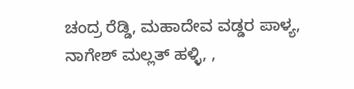ಚಂದ್ರ ರೆಡ್ಡಿ, ಮಹಾದೇವ ವಡ್ಡರ ಪಾಳ್ಯ, ನಾಗೇಶ್ ಮಲ್ಲತ್ ಹಳ್ಳಿ, ,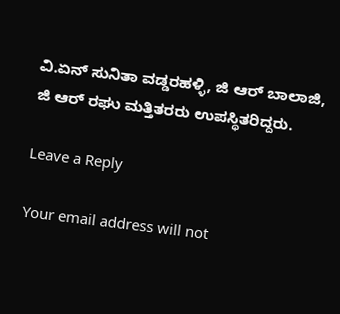ವಿ.ಏನ್ ಸುನಿತಾ ವಡ್ಡರಹಳ್ಳಿ, ಜಿ ಆರ್ ಬಾಲಾಜಿ, ಜಿ ಆರ್ ರಘು ಮತ್ತಿತರರು ಉಪಸ್ಥಿತರಿದ್ದರು.

Leave a Reply

Your email address will not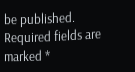be published. Required fields are marked *